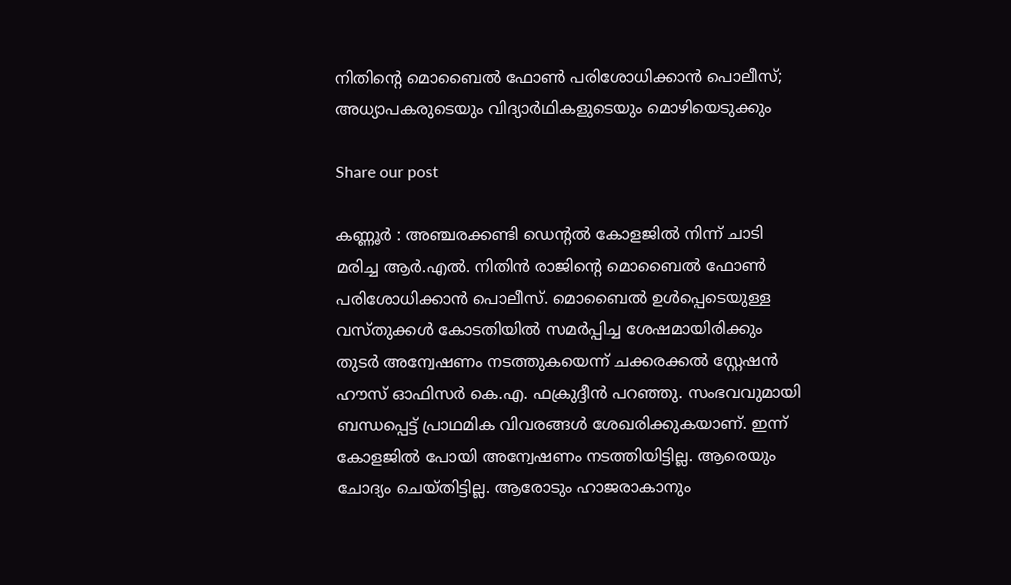നിതിന്റെ മൊബൈൽ ഫോൺ പരിശോധിക്കാൻ പൊലീസ്; അധ്യാപകരുടെയും വിദ്യാർഥികളുടെയും മൊഴിയെടുക്കും

Share our post

കണ്ണൂർ : അഞ്ചരക്കണ്ടി ഡെന്റൽ കോളജിൽ നിന്ന് ചാടി മരിച്ച ആർ.എൽ. നിതിൻ രാജിന്റെ മൊബൈൽ ഫോൺ പരിശോധിക്കാൻ പൊലീസ്. മൊബൈൽ ഉൾപ്പെടെയുള്ള വസ്തുക്കൾ കോടതിയിൽ സമർപ്പിച്ച ശേഷമായിരിക്കും തുടർ അന്വേഷണം നടത്തുകയെന്ന് ചക്കരക്കൽ സ്റ്റേഷൻ ഹൗസ് ഓഫിസർ കെ.എ. ഫക്രുദ്ദീൻ പറഞ്ഞു. സംഭവവുമായി ബന്ധപ്പെട്ട് പ്രാഥമിക വിവരങ്ങൾ ശേഖരിക്കുകയാണ്. ഇന്ന് കോളജിൽ പോയി അന്വേഷണം നടത്തിയിട്ടില്ല. ആരെയും ചോദ്യം ചെയ്തിട്ടില്ല. ആരോടും ഹാജരാകാനും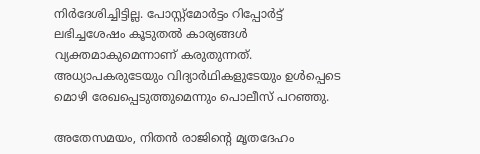നിർദേശിച്ചിട്ടില്ല. പോസ്റ്റ്മോർട്ടം റിപ്പോർട്ട് ലഭിച്ചശേഷം കൂടുതൽ കാര്യങ്ങൾ വ്യക്തമാകുമെന്നാണ് കരുതുന്നത്. അധ്യാപകരുടേയും വിദ്യാർഥികളുടേയും ഉൾപ്പെടെ മൊഴി രേഖപ്പെടുത്തുമെന്നും പൊലീസ് പറഞ്ഞു.

അതേസമയം, നിതൻ രാജിന്റെ മൃതദേഹം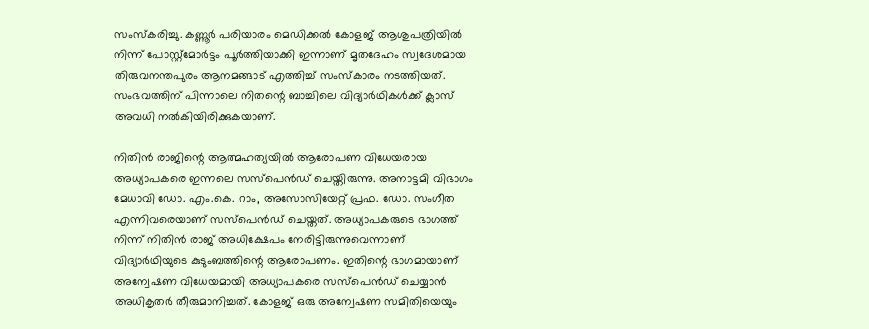സംസ്കരിച്ചു. കണ്ണൂർ പരിയാരം മെഡിക്കൽ കോളജ് ആശുപത്രിയില്‍ നിന്ന് പോസ്റ്റ്മോർട്ടം പൂർത്തിയാക്കി ഇന്നാണ് മൃതദേഹം സ്വദേശമായ തിരുവനന്തപുരം ആനമങ്ങാട് എത്തിച്ച് സംസ്കാരം നടത്തിയത്. സംഭവത്തിന് പിന്നാലെ നിതന്റെ ബാച്ചിലെ വിദ്യാർഥികൾക്ക് ക്ലാസ് അവധി നൽകിയിരിക്കുകയാണ്.

നിതിൻ രാജിന്റെ ആത്മഹത്യയിൽ ആരോപണ വിധേയരായ അധ്യാപകരെ ഇന്നലെ സസ്പെൻഡ് ചെയ്തിരുന്നു. അനാട്ടമി വിഭാഗം മേധാവി ഡോ. എം.കെ. റാം, അസോസിയേറ്റ് പ്രഫ. ഡോ. സംഗീത എന്നിവരെയാണ് സസ്പെൻഡ് ചെയ്തത്. അധ്യാപകരുടെ ഭാഗത്ത് നിന്ന് നിതിൻ രാജ് അധിക്ഷേപം നേരിട്ടിരുന്നുവെന്നാണ് വിദ്യാർഥിയുടെ കുടുംബത്തിന്റെ ആരോപണം. ഇതിന്റെ ഭാഗമായാണ് അന്വേഷണ വിധേയമായി അധ്യാപകരെ സസ്‌പെൻഡ് ചെയ്യാൻ അധികൃതർ തീരുമാനിച്ചത്. കോളജ് ഒരു അന്വേഷണ സമിതിയെയും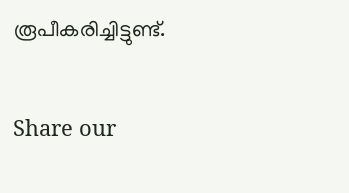രൂപീകരിച്ചിട്ടുണ്ട്.


Share our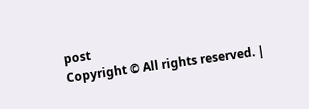post
Copyright © All rights reserved. |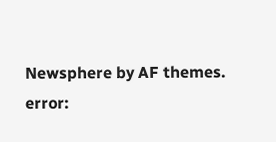Newsphere by AF themes.
error: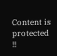Content is protected !!